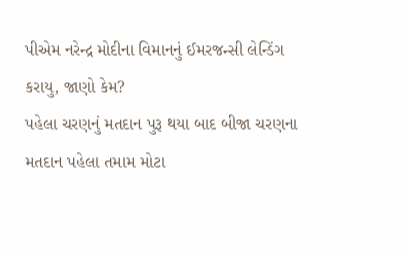પીએમ નરેન્દ્ર મોદીના વિમાનનું ઈમરજન્સી લેન્ડિંગ કરાયુ, જાણો કેમ?
પહેલા ચરણનું મતદાન પુરૂ થયા બાદ બીજા ચરણના મતદાન પહેલા તમામ મોટા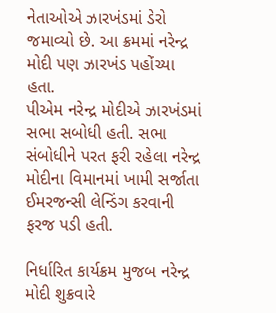નેતાઓએ ઝારખંડમાં ડેરો જમાવ્યો છે. આ ક્રમમાં નરેન્દ્ર મોદી પણ ઝારખંડ પહોંચ્યા હતા.
પીએમ નરેન્દ્ર મોદીએ ઝારખંડમાં સભા સબોધી હતી. સભા સંબોધીને પરત ફરી રહેલા નરેન્દ્ર મોદીના વિમાનમાં ખામી સર્જાતા ઈમરજન્સી લેન્ડિંગ કરવાની ફરજ પડી હતી.

નિર્ધારિત કાર્યક્રમ મુજબ નરેન્દ્ર મોદી શુક્રવારે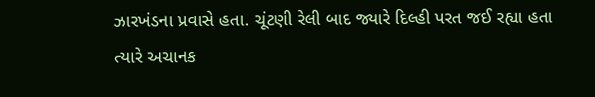ઝારખંડના પ્રવાસે હતા. ચૂંટણી રેલી બાદ જ્યારે દિલ્હી પરત જઈ રહ્યા હતા ત્યારે અચાનક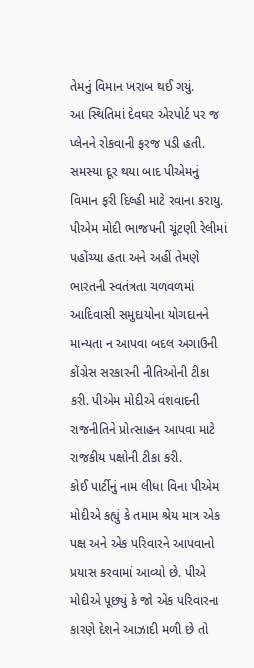તેમનું વિમાન ખરાબ થઈ ગયું.
આ સ્થિતિમાં દેવઘર એરપોર્ટ પર જ પ્લેનને રોકવાની ફરજ પડી હતી. સમસ્યા દૂર થયા બાદ પીએમનું વિમાન ફરી દિલ્હી માટે રવાના કરાયુ.
પીએમ મોદી ભાજપની ચૂંટણી રેલીમાં પહોંચ્યા હતા અને અહીં તેમણે ભારતની સ્વતંત્રતા ચળવળમાં આદિવાસી સમુદાયોના યોગદાનને માન્યતા ન આપવા બદલ અગાઉની કોંગ્રેસ સરકારની નીતિઓની ટીકા કરી. પીએમ મોદીએ વંશવાદની રાજનીતિને પ્રોત્સાહન આપવા માટે રાજકીય પક્ષોની ટીકા કરી.
કોઈ પાર્ટીનું નામ લીધા વિના પીએમ મોદીએ કહ્યું કે તમામ શ્રેય માત્ર એક પક્ષ અને એક પરિવારને આપવાનો પ્રયાસ કરવામાં આવ્યો છે. પીએ મોદીએ પૂછ્યું કે જો એક પરિવારના કારણે દેશને આઝાદી મળી છે તો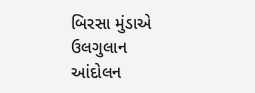બિરસા મુંડાએ ઉલગુલાન આંદોલન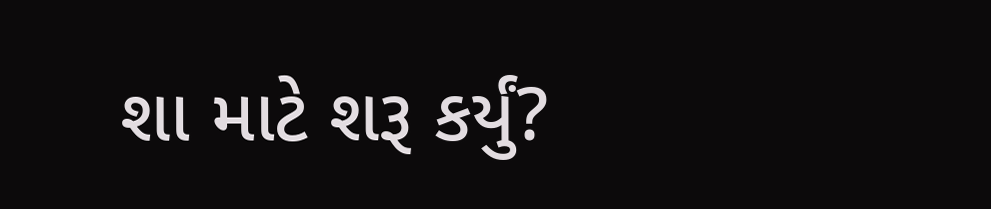શા માટે શરૂ કર્યું?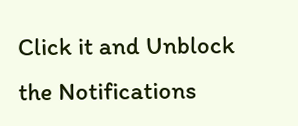Click it and Unblock the Notifications